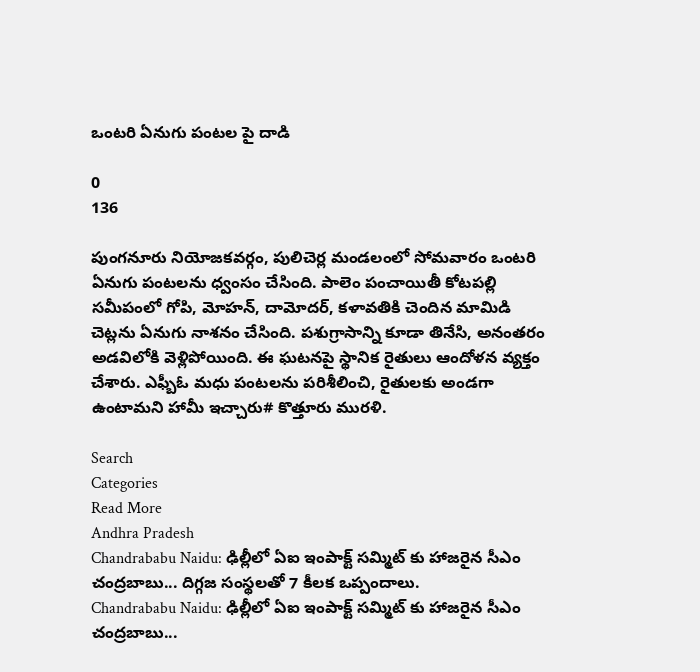ఒంటరి ఏనుగు పంటల పై దాడి

0
136

పుంగనూరు నియోజకవర్గం, పులిచెర్ల మండలంలో సోమవారం ఒంటరి ఏనుగు పంటలను ధ్వంసం చేసింది. పాలెం పంచాయితీ కోటపల్లి సమీపంలో గోపి, మోహన్, దామోదర్, కళావతికి చెందిన మామిడి చెట్లను ఏనుగు నాశనం చేసింది. పశుగ్రాసాన్ని కూడా తినేసి, అనంతరం అడవిలోకి వెళ్లిపోయింది. ఈ ఘటనపై స్థానిక రైతులు ఆందోళన వ్యక్తం చేశారు. ఎఫ్బీఓ మధు పంటలను పరిశీలించి, రైతులకు అండగా ఉంటామని హామీ ఇచ్చారు# కొత్తూరు మురళి.

Search
Categories
Read More
Andhra Pradesh
Chandrababu Naidu: ఢిల్లీలో ఏఐ ఇంపాక్ట్ సమ్మిట్ కు హాజరైన సీఎం చంద్రబాబు... దిగ్గజ సంస్థలతో 7 కీలక ఒప్పందాలు.
Chandrababu Naidu: ఢిల్లీలో ఏఐ ఇంపాక్ట్ సమ్మిట్ కు హాజరైన సీఎం చంద్రబాబు...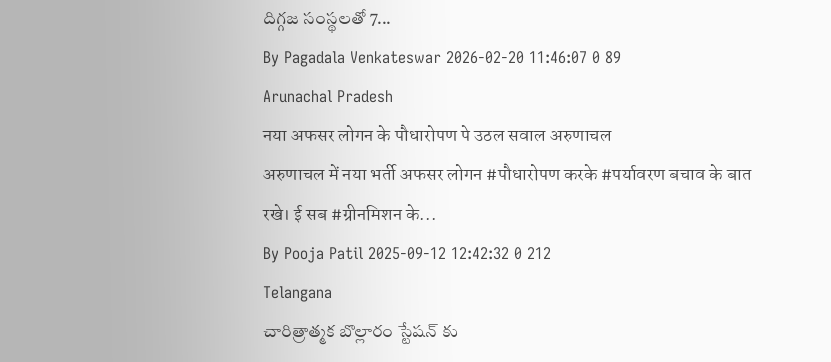దిగ్గజ సంస్థలతో 7...
By Pagadala Venkateswar 2026-02-20 11:46:07 0 89
Arunachal Pradesh
नया अफसर लोगन के पौधारोपण पे उठल सवाल अरुणाचल
अरुणाचल में नया भर्ती अफसर लोगन #पौधारोपण करके #पर्यावरण बचाव के बात रखे। ई सब #ग्रीनमिशन के...
By Pooja Patil 2025-09-12 12:42:32 0 212
Telangana
చారిత్రాత్మక బొల్లారం స్టేషన్ కు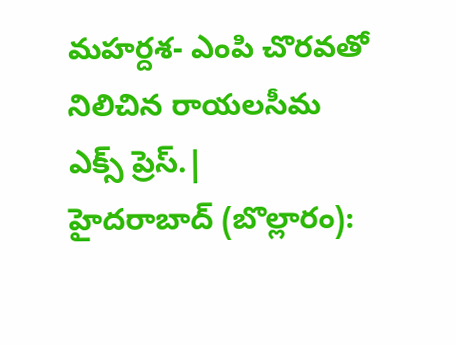మహర్దశ- ఎంపి చొరవతో నిలిచిన రాయలసీమ ఎక్స్ ప్రెస్.|
హైదరాబాద్ (బొల్లారం):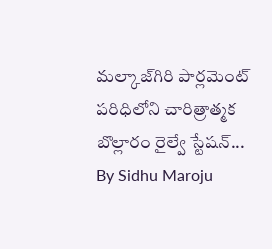మల్కాజ్‌గిరి పార్లమెంట్ పరిధిలోని చారిత్రాత్మక బొల్లారం రైల్వే స్టేషన్...
By Sidhu Maroju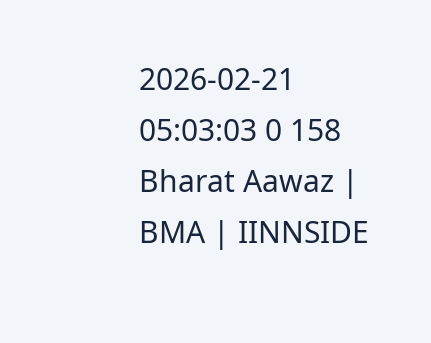2026-02-21 05:03:03 0 158
Bharat Aawaz | BMA | IINNSIDE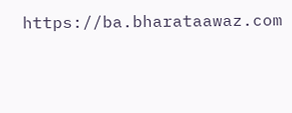https://ba.bharataawaz.com